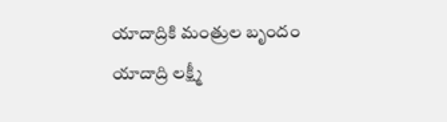యాదాద్రికి మంత్రుల బృందం
యాదాద్రి లక్ష్మీ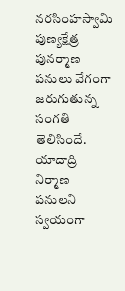నరసింహస్వామి పుణ్యక్షేత్ర పునర్మాణ పనులు వేగంగా జరుగుతున్న సంగతి తెలిసిందే. యాదాద్రి నిర్మాణ పనులని స్వయంగా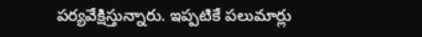పర్యవేక్షిస్తున్నారు. ఇప్పటికే పలుమార్లు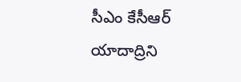సీఎం కేసీఆర్ యాదాద్రిని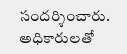సందర్శించారు. అధికారులతో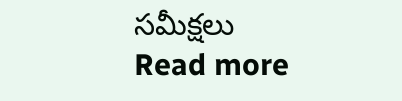సమీక్షలు
Read more